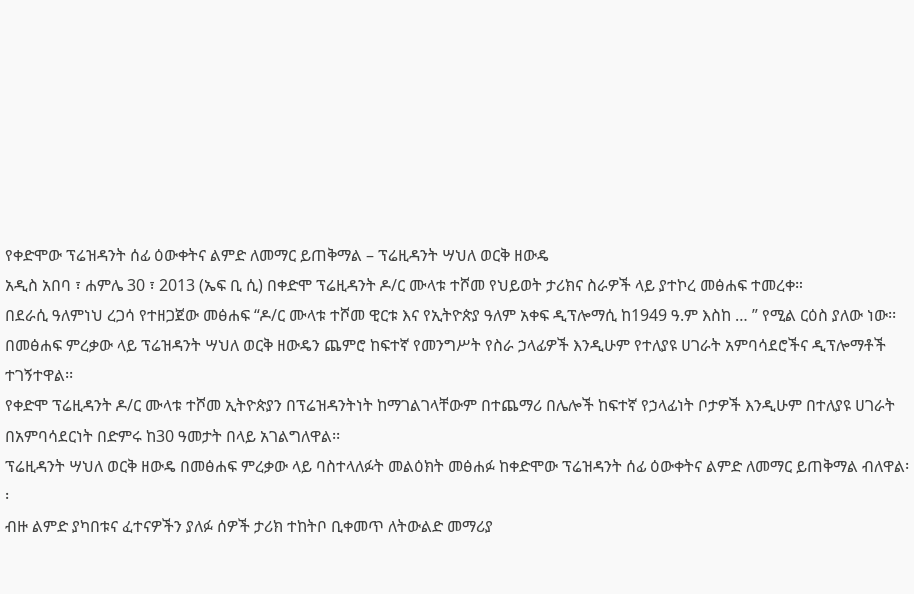የቀድሞው ፕሬዝዳንት ሰፊ ዕውቀትና ልምድ ለመማር ይጠቅማል – ፕሬዚዳንት ሣህለ ወርቅ ዘውዴ
አዲስ አበባ ፣ ሐምሌ 30 ፣ 2013 (ኤፍ ቢ ሲ) በቀድሞ ፕሬዚዳንት ዶ/ር ሙላቱ ተሾመ የህይወት ታሪክና ስራዎች ላይ ያተኮረ መፅሐፍ ተመረቀ።
በደራሲ ዓለምነህ ረጋሳ የተዘጋጀው መፅሐፍ “ዶ/ር ሙላቱ ተሾመ ዊርቱ እና የኢትዮጵያ ዓለም አቀፍ ዲፕሎማሲ ከ1949 ዓ.ም እስከ … ” የሚል ርዕስ ያለው ነው፡፡
በመፅሐፍ ምረቃው ላይ ፕሬዝዳንት ሣህለ ወርቅ ዘውዴን ጨምሮ ከፍተኛ የመንግሥት የስራ ኃላፊዎች እንዲሁም የተለያዩ ሀገራት አምባሳደሮችና ዲፕሎማቶች ተገኝተዋል፡፡
የቀድሞ ፕሬዚዳንት ዶ/ር ሙላቱ ተሾመ ኢትዮጵያን በፕሬዝዳንትነት ከማገልገላቸውም በተጨማሪ በሌሎች ከፍተኛ የኃላፊነት ቦታዎች እንዲሁም በተለያዩ ሀገራት በአምባሳደርነት በድምሩ ከ30 ዓመታት በላይ አገልግለዋል፡፡
ፕሬዚዳንት ሣህለ ወርቅ ዘውዴ በመፅሐፍ ምረቃው ላይ ባስተላለፉት መልዕክት መፅሐፉ ከቀድሞው ፕሬዝዳንት ሰፊ ዕውቀትና ልምድ ለመማር ይጠቅማል ብለዋል፡፡
ብዙ ልምድ ያካበቱና ፈተናዎችን ያለፉ ሰዎች ታሪክ ተከትቦ ቢቀመጥ ለትውልድ መማሪያ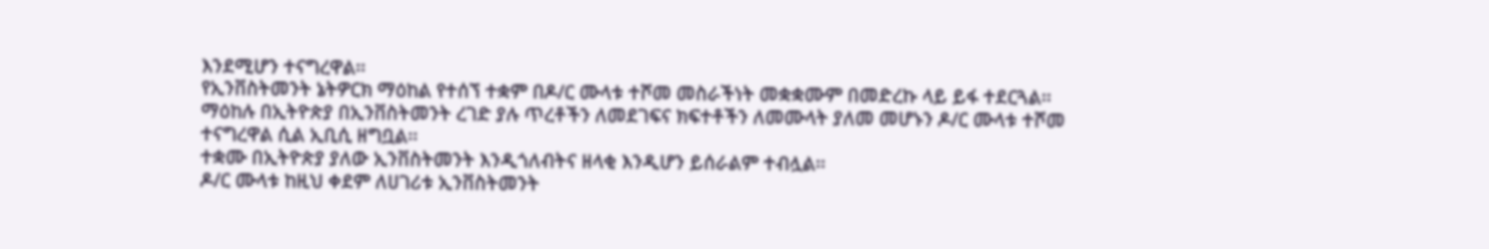እንደሚሆን ተናግረዋል፡፡
የኢንቨስትመንት ኔትዎርክ ማዕከል የተሰኘ ተቋም በዶ/ር ሙላቱ ተሾመ መስራችነት መቋቋሙም በመድረኩ ላይ ይፋ ተደርጓል፡፡
ማዕከሉ በኢትዮጵያ በኢንቨስትመንት ረገድ ያሉ ጥረቶችን ለመደገፍና ክፍተቶችን ለመሙላት ያለመ መሆኑን ዶ/ር ሙላቱ ተሾመ ተናግረዋል ሲል ኢቢሲ ዘግቧል፡፡
ተቋሙ በኢትዮጵያ ያለው ኢንቨስትመንት እንዲጎለብትና ዘላቂ እንዲሆን ይሰራልም ተብሏል፡፡
ዶ/ር ሙላቱ ከዚህ ቀደም ለሀገሪቱ ኢንቨስትመንት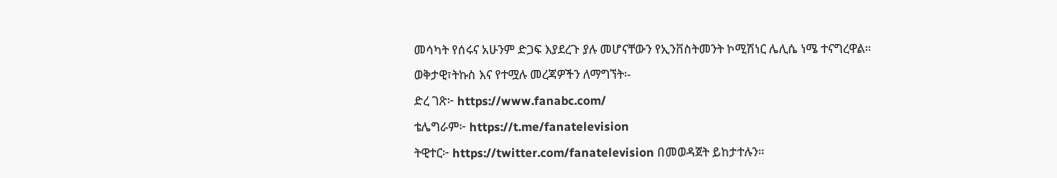መሳካት የሰሩና አሁንም ድጋፍ እያደረጉ ያሉ መሆናቸውን የኢንቨስትመንት ኮሚሽነር ሌሊሴ ነሜ ተናግረዋል፡፡
ወቅታዊ፣ትኩስ እና የተሟሉ መረጃዎችን ለማግኘት፡-
ድረ ገጽ፦ https://www.fanabc.com/
ቴሌግራም፦ https://t.me/fanatelevision
ትዊተር፦ https://twitter.com/fanatelevision በመወዳጀት ይከታተሉን፡፡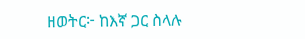ዘወትር፦ ከእኛ ጋር ስላሉ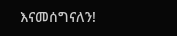እናመሰግናለን!